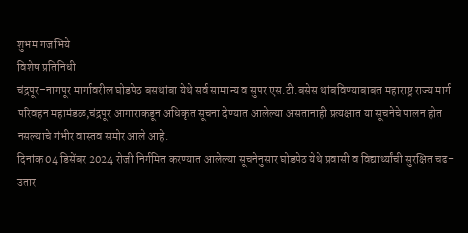शुभम गजभिये
विशेष प्रतिनिधी
चंद्रपूर–नागपूर मार्गावरील घोडपेठ बसथांबा येथे सर्व सामान्य व सुपर एस.टी.बसेस थांबविण्याबाबत महाराष्ट्र राज्य मार्ग परिवहन महामंडळ,चंद्रपूर आगाराकडून अधिकृत सूचना देण्यात आलेल्या असतानाही प्रत्यक्षात या सूचनेचे पालन होत नसल्याचे गंभीर वास्तव समोर आले आहे.
दिनांक 04 डिसेंबर 2024 रोजी निर्गमित करण्यात आलेल्या सूचनेनुसार घोडपेठ येथे प्रवासी व विद्यार्थ्यांची सुरक्षित चढ-उतार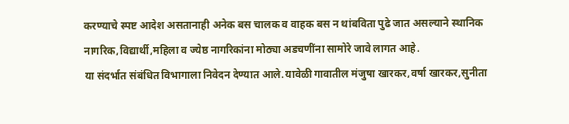करण्याचे स्पष्ट आदेश असतानाही अनेक बस चालक व वाहक बस न थांबविता पुढे जात असल्याने स्थानिक नागरिक,विद्यार्थी,महिला व ज्येष्ठ नागरिकांना मोठ्या अडचणींना सामोरे जावे लागत आहे.
या संदर्भात संबंधित विभागाला निवेदन देण्यात आले.यावेळी गावातील मंजुषा खारकर,वर्षा खारकर,सुनीता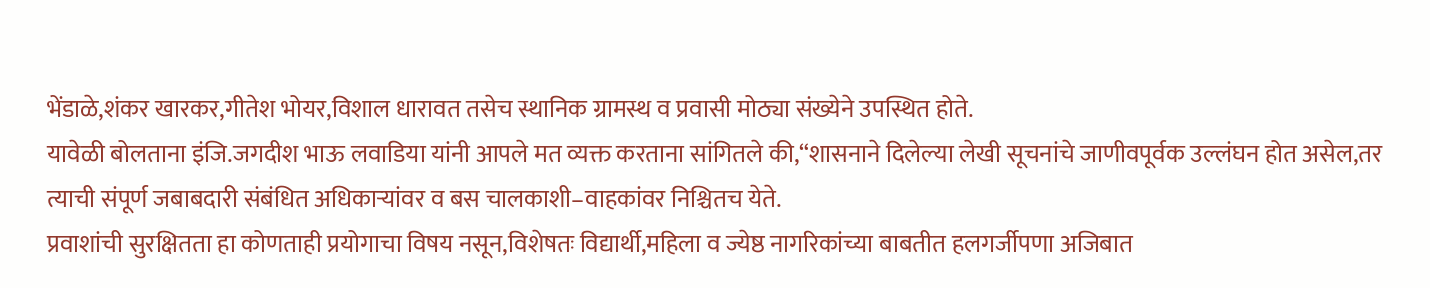भेंडाळे,शंकर खारकर,गीतेश भोयर,विशाल धारावत तसेच स्थानिक ग्रामस्थ व प्रवासी मोठ्या संख्येने उपस्थित होते.
यावेळी बोलताना इंजि.जगदीश भाऊ लवाडिया यांनी आपले मत व्यक्त करताना सांगितले की,“शासनाने दिलेल्या लेखी सूचनांचे जाणीवपूर्वक उल्लंघन होत असेल,तर त्याची संपूर्ण जबाबदारी संबंधित अधिकाऱ्यांवर व बस चालकाशी–वाहकांवर निश्चितच येते.
प्रवाशांची सुरक्षितता हा कोणताही प्रयोगाचा विषय नसून,विशेषतः विद्यार्थी,महिला व ज्येष्ठ नागरिकांच्या बाबतीत हलगर्जीपणा अजिबात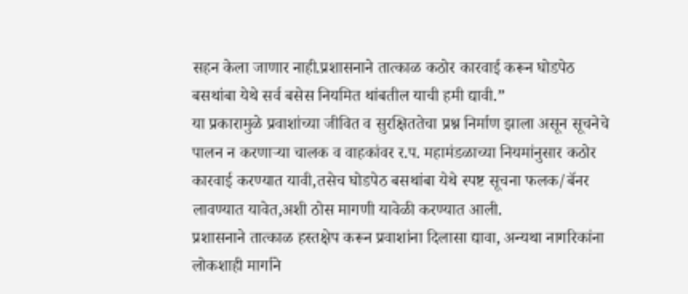सहन केला जाणार नाही.प्रशासनाने तात्काळ कठोर कारवाई करून घोडपेठ बसथांबा येथे सर्व बसेस नियमित थांबतील याची हमी द्यावी.”
या प्रकारामुळे प्रवाशांच्या जीवित व सुरक्षिततेचा प्रश्न निर्माण झाला असून सूचनेचे पालन न करणाऱ्या चालक व वाहकांवर र.प. महामंडळाच्या नियमांनुसार कठोर कारवाई करण्यात यावी,तसेच घोडपेठ बसथांबा येथे स्पष्ट सूचना फलक/बॅनर लावण्यात यावेत,अशी ठोस मागणी यावेळी करण्यात आली.
प्रशासनाने तात्काळ हस्तक्षेप करून प्रवाशांना दिलासा द्यावा, अन्यथा नागरिकांना लोकशाही मार्गाने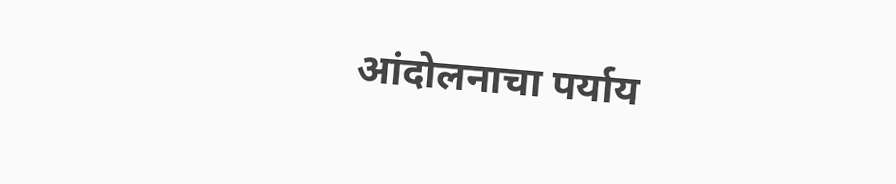आंदोलनाचा पर्याय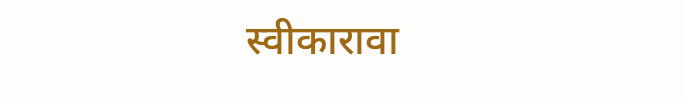स्वीकारावा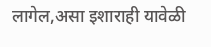लागेल,असा इशाराही यावेळी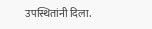उपस्थितांनी दिला.